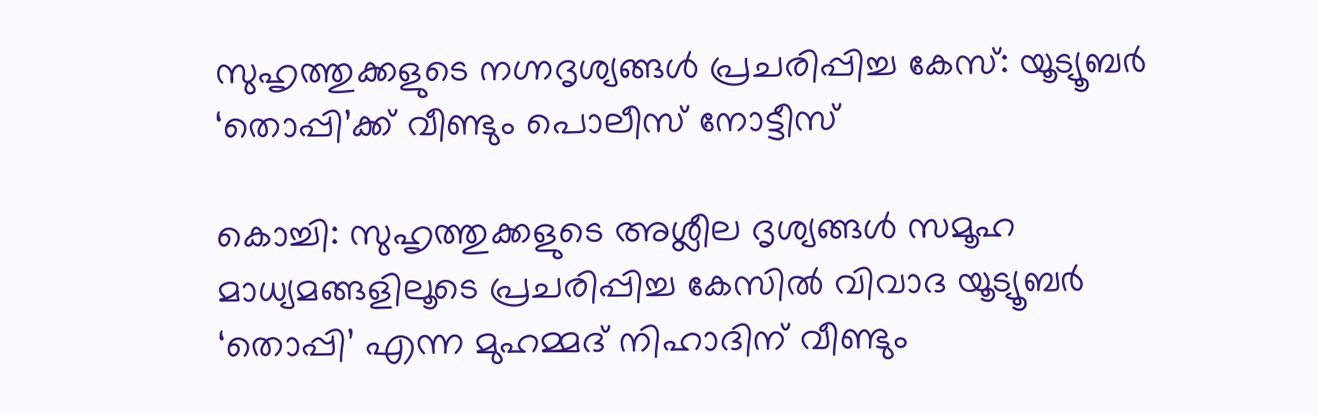സുഹൃത്തുക്കളുടെ നഗ്നദൃശ്യങ്ങൾ പ്രചരിപ്പിച്ച കേസ്: യൂട്യൂബർ ‘തൊപ്പി’ക്ക് വീണ്ടും പൊലീസ് നോട്ടീസ്

കൊച്ചി: സുഹൃത്തുക്കളുടെ അശ്ലീല ദൃശ്യങ്ങൾ സമൂഹ മാധ്യമങ്ങളിലൂടെ പ്രചരിപ്പിച്ച കേസിൽ വിവാദ യൂട്യൂബർ ‘തൊപ്പി’ എന്ന മുഹമ്മദ് നിഹാദിന് വീണ്ടും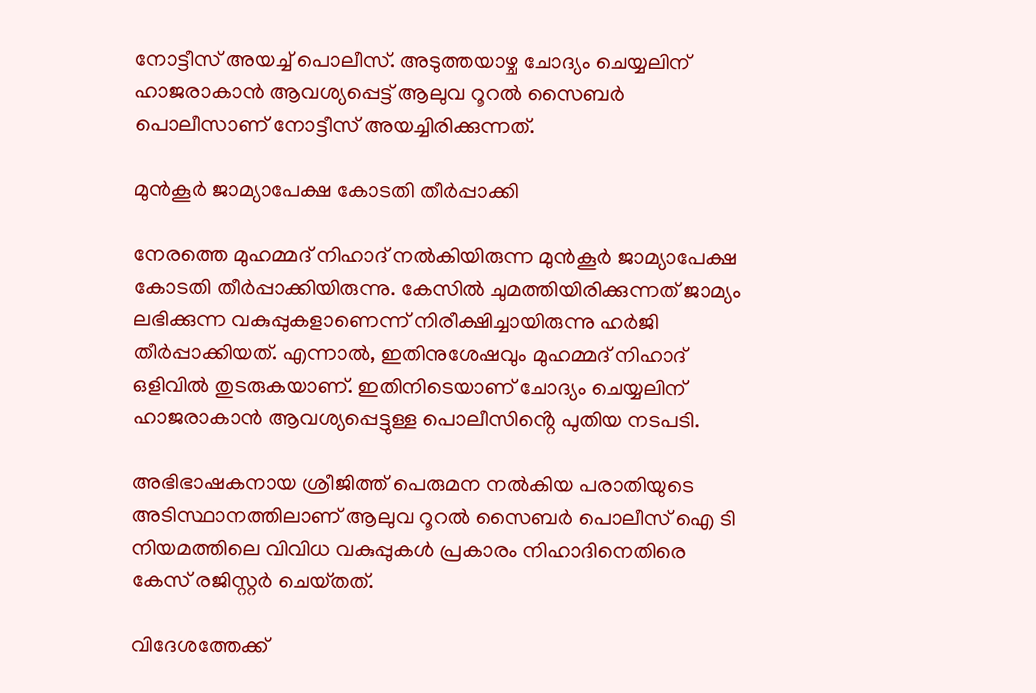നോട്ടീസ് അയച്ച് പൊലീസ്. അടുത്തയാഴ്ച ചോദ്യം ചെയ്യലിന് ഹാജരാകാൻ ആവശ്യപ്പെട്ട് ആലുവ റൂറൽ സൈബർ പൊലീസാണ് നോട്ടീസ് അയച്ചിരിക്കുന്നത്.

മുൻകൂർ ജാമ്യാപേക്ഷ കോടതി തീർപ്പാക്കി

നേരത്തെ മുഹമ്മദ് നിഹാദ് നൽകിയിരുന്ന മുൻകൂർ ജാമ്യാപേക്ഷ കോടതി തീർപ്പാക്കിയിരുന്നു. കേസിൽ ചുമത്തിയിരിക്കുന്നത് ജാമ്യം ലഭിക്കുന്ന വകുപ്പുകളാണെന്ന് നിരീക്ഷിച്ചായിരുന്നു ഹർജി തീർപ്പാക്കിയത്. എന്നാൽ, ഇതിനുശേഷവും മുഹമ്മദ് നിഹാദ് ഒളിവിൽ തുടരുകയാണ്. ഇതിനിടെയാണ് ചോദ്യം ചെയ്യലിന് ഹാജരാകാൻ ആവശ്യപ്പെട്ടുള്ള പൊലീസിൻ്റെ പുതിയ നടപടി.

അഭിഭാഷകനായ ശ്രീജിത്ത് പെരുമന നൽകിയ പരാതിയുടെ അടിസ്ഥാനത്തിലാണ് ആലുവ റൂറൽ സൈബർ പൊലീസ് ഐ ടി നിയമത്തിലെ വിവിധ വകുപ്പുകൾ പ്രകാരം നിഹാദിനെതിരെ കേസ് രജിസ്റ്റർ ചെയ്‌തത്.

വിദേശത്തേക്ക്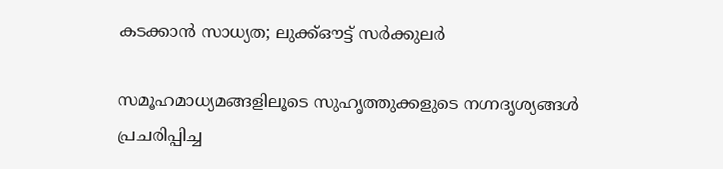കടക്കാൻ സാധ്യത; ലുക്ക്ഔട്ട് സർക്കുലർ

സമൂഹമാധ്യമങ്ങളിലൂടെ സുഹൃത്തുക്കളുടെ നഗ്നദൃശ്യങ്ങൾ പ്രചരിപ്പിച്ച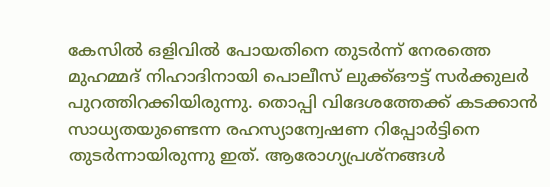കേസിൽ ഒളിവിൽ പോയതിനെ തുടർന്ന് നേരത്തെ മുഹമ്മദ് നിഹാദിനായി പൊലീസ് ലുക്ക്ഔട്ട് സർക്കുലർ പുറത്തിറക്കിയിരുന്നു. തൊപ്പി വിദേശത്തേക്ക് കടക്കാൻ സാധ്യതയുണ്ടെന്ന രഹസ്യാന്വേഷണ റിപ്പോർട്ടിനെ തുടർന്നായിരുന്നു ഇത്. ആരോഗ്യപ്രശ്‌നങ്ങൾ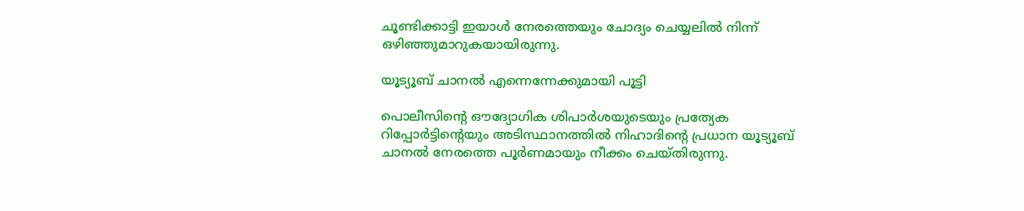ചൂണ്ടിക്കാട്ടി ഇയാൾ നേരത്തെയും ചോദ്യം ചെയ്യലിൽ നിന്ന് ഒഴിഞ്ഞുമാറുകയായിരുന്നു.

യൂട്യൂബ് ചാനൽ എന്നെന്നേക്കുമായി പൂട്ടി

പൊലീസിൻ്റെ ഔദ്യോഗിക ശിപാർശയുടെയും പ്രത്യേക റിപ്പോർട്ടിൻ്റെയും അടിസ്ഥാനത്തിൽ നിഹാദിൻ്റെ പ്രധാന യൂട്യൂബ് ചാനൽ നേരത്തെ പൂർണമായും നീക്കം ചെയ്‌തിരുന്നു.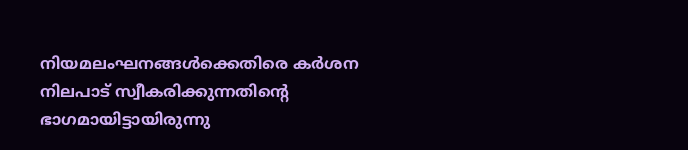നിയമലംഘനങ്ങൾക്കെതിരെ കർശന നിലപാട് സ്വീകരിക്കുന്നതിൻ്റെ ഭാഗമായിട്ടായിരുന്നു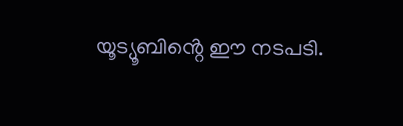യൂട്യൂബിൻ്റെ ഈ നടപടി.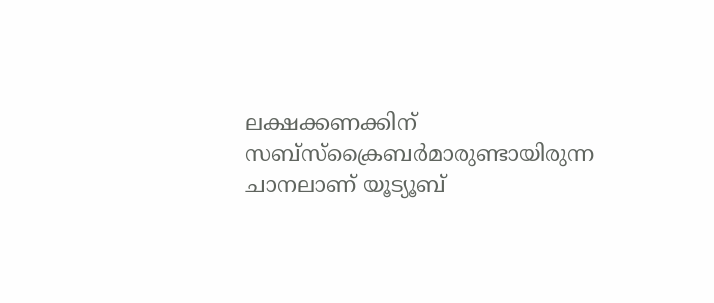ലക്ഷക്കണക്കിന് സബ്സ്ക്രൈബർമാരുണ്ടായിരുന്ന ചാനലാണ് യൂട്യൂബ്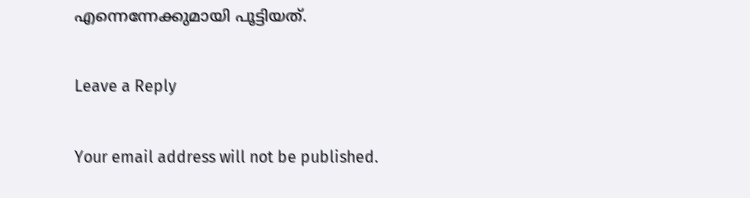എന്നെന്നേക്കുമായി പൂട്ടിയത്.

Leave a Reply

Your email address will not be published.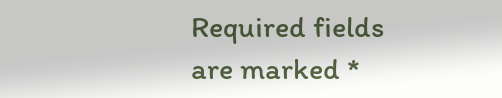Required fields are marked *